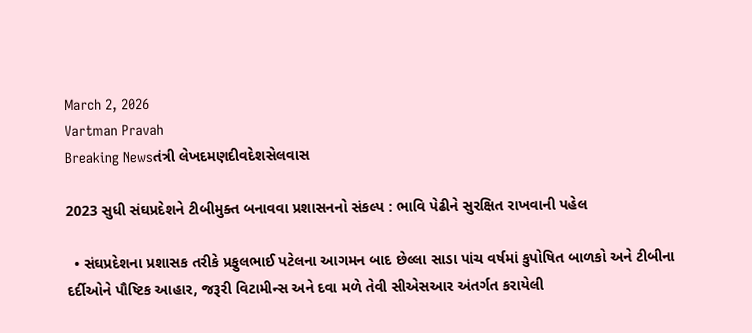March 2, 2026
Vartman Pravah
Breaking Newsતંત્રી લેખદમણદીવદેશસેલવાસ

2023 સુધી સંઘપ્રદેશને ટીબીમુક્‍ત બનાવવા પ્રશાસનનો સંકલ્‍પ : ભાવિ પેઢીને સુરક્ષિત રાખવાની પહેલ

  • સંઘપ્રદેશના પ્રશાસક તરીકે પ્રફુલભાઈ પટેલના આગમન બાદ છેલ્લા સાડા પાંચ વર્ષમાં કુપોષિત બાળકો અને ટીબીના દર્દીઓને પૌષ્‍ટિક આહાર, જરૂરી વિટામીન્‍સ અને દવા મળે તેવી સીએસઆર અંતર્ગત કરાયેલી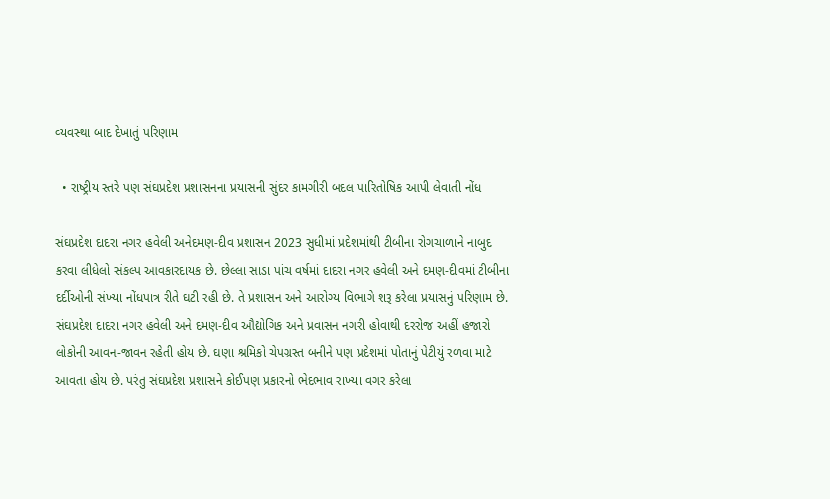વ્‍યવસ્‍થા બાદ દેખાતું પરિણામ

  • રાષ્‍ટ્રીય સ્‍તરે પણ સંઘપ્રદેશ પ્રશાસનના પ્રયાસની સુંદર કામગીરી બદલ પારિતોષિક આપી લેવાતી નોંધ

સંઘપ્રદેશ દાદરા નગર હવેલી અનેદમણ-દીવ પ્રશાસન 2023 સુધીમાં પ્રદેશમાંથી ટીબીના રોગચાળાને નાબુદ કરવા લીધેલો સંકલ્‍પ આવકારદાયક છે. છેલ્લા સાડા પાંચ વર્ષમાં દાદરા નગર હવેલી અને દમણ-દીવમાં ટીબીના દર્દીઓની સંખ્‍યા નોંધપાત્ર રીતે ઘટી રહી છે. તે પ્રશાસન અને આરોગ્‍ય વિભાગે શરૂ કરેલા પ્રયાસનું પરિણામ છે.
સંઘપ્રદેશ દાદરા નગર હવેલી અને દમણ-દીવ ઔદ્યોગિક અને પ્રવાસન નગરી હોવાથી દરરોજ અહીં હજારો લોકોની આવન-જાવન રહેતી હોય છે. ઘણા શ્રમિકો ચેપગ્રસ્‍ત બનીને પણ પ્રદેશમાં પોતાનું પેટીયું રળવા માટે આવતા હોય છે. પરંતુ સંઘપ્રદેશ પ્રશાસને કોઈપણ પ્રકારનો ભેદભાવ રાખ્‍યા વગર કરેલા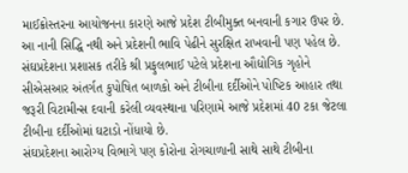માઈક્રોસ્‍તરના આયોજનના કારણે આજે પ્રદેશ ટીબીમુક્‍ત બનવાની કગાર ઉપર છે. આ નાની સિદ્ધિ નથી અને પ્રદેશની ભાવિ પેઢીને સુરક્ષિત રાખવાની પણ પહેલ છે.
સંઘપ્રદેશના પ્રશાસક તરીકે શ્રી પ્રફુલભાઈ પટેલે પ્રદેશના ઔદ્યોગિક ગૃહોને સીએસઆર અંતર્ગત કુપોષિત બાળકો અને ટીબીના દર્દીઓને પોષ્‍ટિક આહાર તથા જરૂરી વિટામીન્‍સ દવાની કરેલી વ્‍યવસ્‍થાના પરિણામે આજે પ્રદેશમાં 40 ટકા જેટલા ટીબીના દર્દીઓમાં ઘટાડો નોંધાયો છે.
સંઘપ્રદેશના આરોગ્‍ય વિભાગે પણ કોરોના રોગચાળાની સાથે સાથે ટીબીના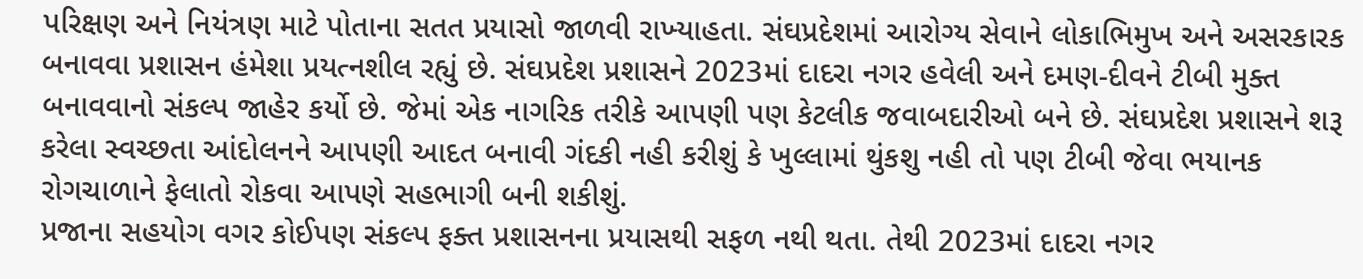પરિક્ષણ અને નિયંત્રણ માટે પોતાના સતત પ્રયાસો જાળવી રાખ્‍યાહતા. સંઘપ્રદેશમાં આરોગ્‍ય સેવાને લોકાભિમુખ અને અસરકારક બનાવવા પ્રશાસન હંમેશા પ્રયત્‍નશીલ રહ્યું છે. સંઘપ્રદેશ પ્રશાસને 2023માં દાદરા નગર હવેલી અને દમણ-દીવને ટીબી મુક્‍ત બનાવવાનો સંકલ્‍પ જાહેર કર્યો છે. જેમાં એક નાગરિક તરીકે આપણી પણ કેટલીક જવાબદારીઓ બને છે. સંઘપ્રદેશ પ્રશાસને શરૂ કરેલા સ્‍વચ્‍છતા આંદોલનને આપણી આદત બનાવી ગંદકી નહી કરીશું કે ખુલ્લામાં થુંકશુ નહી તો પણ ટીબી જેવા ભયાનક રોગચાળાને ફેલાતો રોકવા આપણે સહભાગી બની શકીશું.
પ્રજાના સહયોગ વગર કોઈપણ સંકલ્‍પ ફક્‍ત પ્રશાસનના પ્રયાસથી સફળ નથી થતા. તેથી 2023માં દાદરા નગર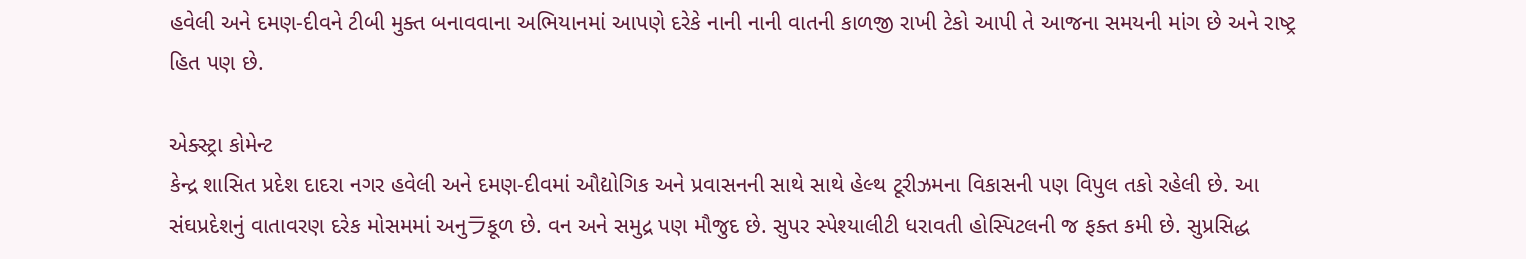હવેલી અને દમણ-દીવને ટીબી મુક્‍ત બનાવવાના અભિયાનમાં આપણે દરેકે નાની નાની વાતની કાળજી રાખી ટેકો આપી તે આજના સમયની માંગ છે અને રાષ્‍ટ્ર હિત પણ છે.

એક્‍સ્‍ટ્રા કોમેન્‍ટ
કેન્‍દ્ર શાસિત પ્રદેશ દાદરા નગર હવેલી અને દમણ-દીવમાં ઔદ્યોગિક અને પ્રવાસનની સાથે સાથે હેલ્‍થ ટૂરીઝમના વિકાસની પણ વિપુલ તકો રહેલી છે. આ સંઘપ્રદેશનું વાતાવરણ દરેક મોસમમાં અનુラકૂળ છે. વન અને સમુદ્ર પણ મૌજુદ છે. સુપર સ્‍પેશ્‍યાલીટી ધરાવતી હોસ્‍પિટલની જ ફક્‍ત કમી છે. સુપ્રસિદ્ધ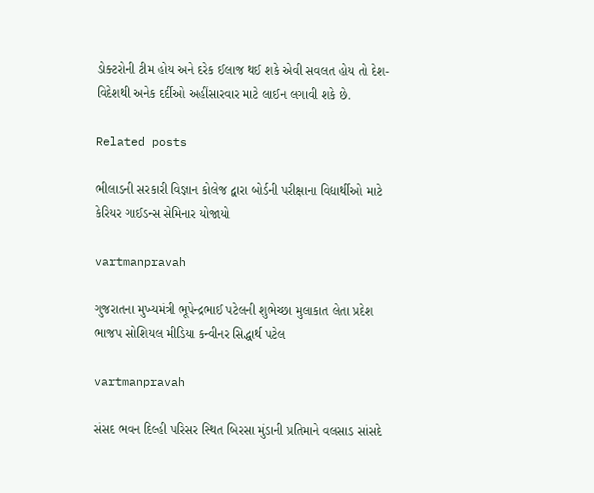ડોક્‍ટરોની ટીમ હોય અને દરેક ઈલાજ થઈ શકે એવી સવલત હોય તો દેશ-વિદેશથી અનેક દર્દીઓ અહીંસારવાર માટે લાઈન લગાવી શકે છે.

Related posts

ભીલાડની સરકારી વિજ્ઞાન કોલેજ દ્વારા બોર્ડની પરીક્ષાના વિદ્યાર્થીઓ માટે કેરિયર ગાઈડન્‍સ સેમિનાર યોજાયો

vartmanpravah

ગુજરાતના મુખ્‍યમંત્રી ભૂપેન્‍દ્રભાઈ પટેલની શુભેચ્‍છા મુલાકાત લેતા પ્રદેશ ભાજપ સોશિયલ મીડિયા કન્‍વીનર સિદ્ધાર્થ પટેલ

vartmanpravah

સંસદ ભવન દિલ્‍હી પરિસર સ્‍થિત બિરસા મુંડાની પ્રતિમાને વલસાડ સાંસદે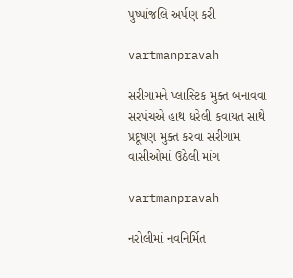પુષ્‍પાંજલિ અર્પણ કરી

vartmanpravah

સરીગામને પ્‍લાસ્‍ટિક મુક્‍ત બનાવવા સરપંચએ હાથ ધરેલી કવાયત સાથે પ્રદૂષણ મુક્‍ત કરવા સરીગામ વાસીઓમાં ઉઠેલી માંગ

vartmanpravah

નરોલીમાં નવનિર્મિત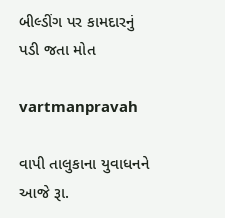બીલ્‍ડીંગ પર કામદારનું પડી જતા મોત

vartmanpravah

વાપી તાલુકાના યુવાધનને આજે રૂા.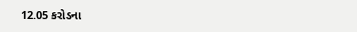12.05 કરોડના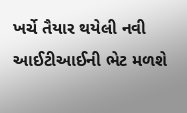ખર્ચે તૈયાર થયેલી નવી આઈટીઆઈની ભેટ મળશે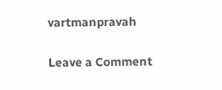vartmanpravah

Leave a Comment